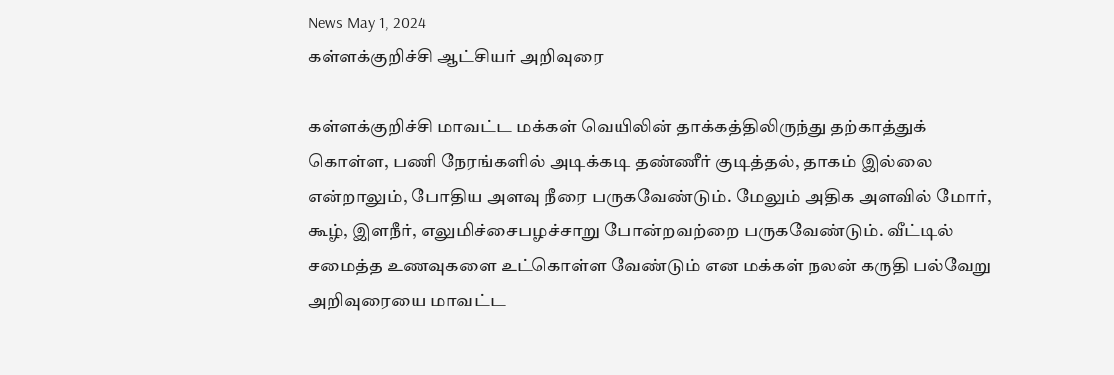News May 1, 2024
கள்ளக்குறிச்சி ஆட்சியர் அறிவுரை

கள்ளக்குறிச்சி மாவட்ட மக்கள் வெயிலின் தாக்கத்திலிருந்து தற்காத்துக் கொள்ள, பணி நேரங்களில் அடிக்கடி தண்ணீர் குடித்தல், தாகம் இல்லை என்றாலும், போதிய அளவு நீரை பருகவேண்டும். மேலும் அதிக அளவில் மோர், கூழ், இளநீர், எலுமிச்சைபழச்சாறு போன்றவற்றை பருகவேண்டும். வீட்டில் சமைத்த உணவுகளை உட்கொள்ள வேண்டும் என மக்கள் நலன் கருதி பல்வேறு அறிவுரையை மாவட்ட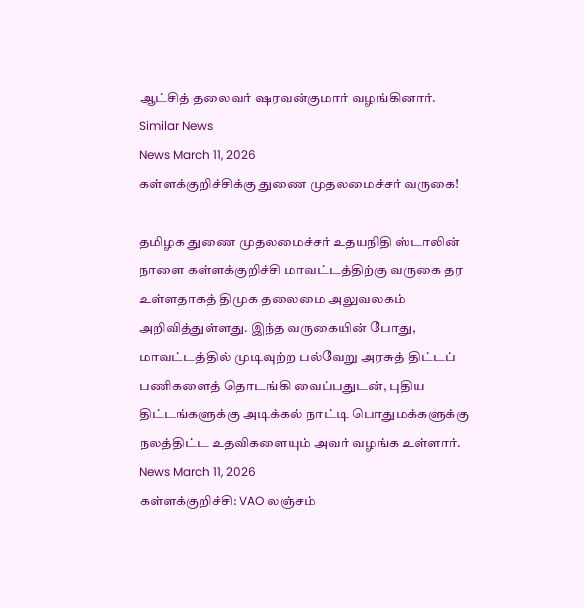ஆட்சித் தலைவர் ஷரவன்குமார் வழங்கினார்.
Similar News
News March 11, 2026
கள்ளக்குறிச்சிக்கு துணை முதலமைச்சர் வருகை!

தமிழக துணை முதலமைச்சர் உதயநிதி ஸ்டாலின் நாளை கள்ளக்குறிச்சி மாவட்டத்திற்கு வருகை தர உள்ளதாகத் திமுக தலைமை அலுவலகம் அறிவித்துள்ளது. இந்த வருகையின் போது, மாவட்டத்தில் முடிவுற்ற பல்வேறு அரசுத் திட்டப் பணிகளைத் தொடங்கி வைப்பதுடன், புதிய திட்டங்களுக்கு அடிக்கல் நாட்டி பொதுமக்களுக்கு நலத்திட்ட உதவிகளையும் அவர் வழங்க உள்ளார்.
News March 11, 2026
கள்ளக்குறிச்சி: VAO லஞ்சம்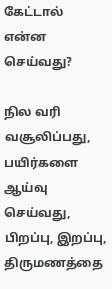கேட்டால் என்ன செய்வது?

நில வரி வசூலிப்பது, பயிர்களை ஆய்வு செய்வது, பிறப்பு, இறப்பு, திருமணத்தை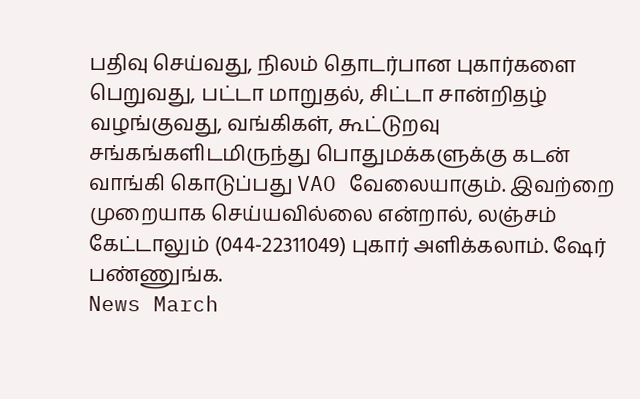பதிவு செய்வது, நிலம் தொடர்பான புகார்களை பெறுவது, பட்டா மாறுதல், சிட்டா சான்றிதழ் வழங்குவது, வங்கிகள், கூட்டுறவு சங்கங்களிடமிருந்து பொதுமக்களுக்கு கடன் வாங்கி கொடுப்பது VAO வேலையாகும். இவற்றை முறையாக செய்யவில்லை என்றால், லஞ்சம் கேட்டாலும் (044-22311049) புகார் அளிக்கலாம். ஷேர் பண்ணுங்க.
News March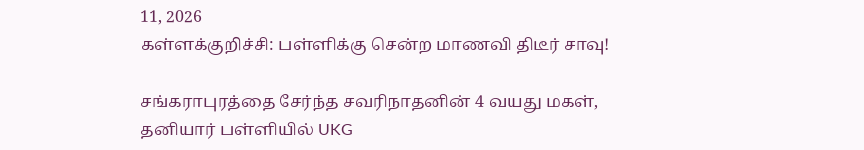11, 2026
கள்ளக்குறிச்சி: பள்ளிக்கு சென்ற மாணவி திடீர் சாவு!

சங்கராபுரத்தை சேர்ந்த சவரிநாதனின் 4 வயது மகள், தனியார் பள்ளியில் UKG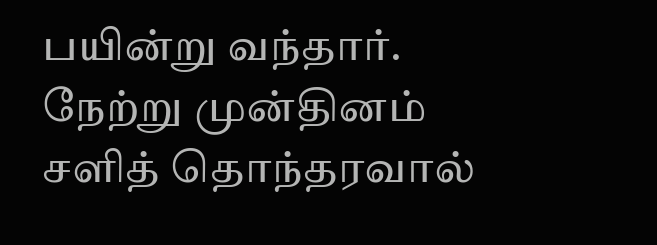பயின்று வந்தார். நேற்று முன்தினம் சளித் தொந்தரவால்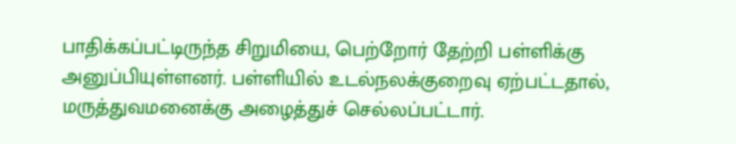பாதிக்கப்பட்டிருந்த சிறுமியை, பெற்றோர் தேற்றி பள்ளிக்கு அனுப்பியுள்ளனர். பள்ளியில் உடல்நலக்குறைவு ஏற்பட்டதால், மருத்துவமனைக்கு அழைத்துச் செல்லப்பட்டார்.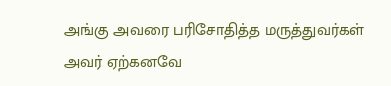அங்கு அவரை பரிசோதித்த மருத்துவர்கள் அவர் ஏற்கனவே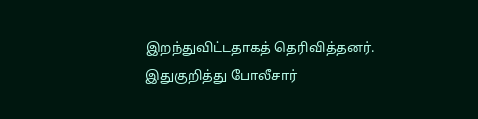இறந்துவிட்டதாகத் தெரிவித்தனர். இதுகுறித்து போலீசார்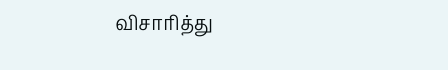விசாரித்து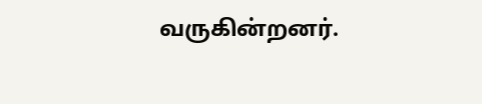வருகின்றனர்.